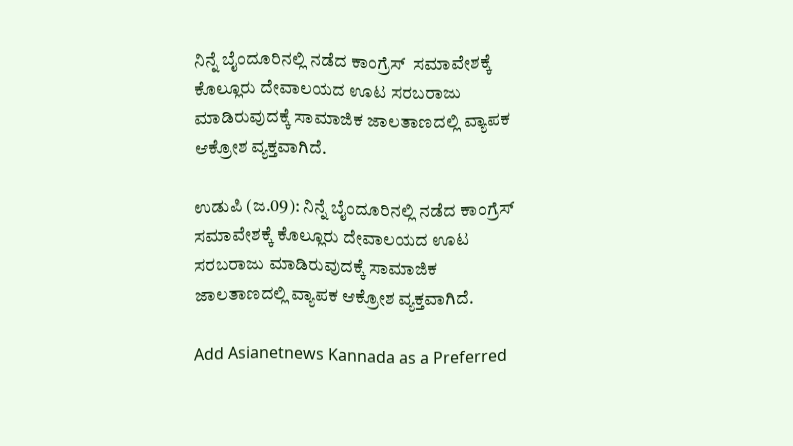ನಿನ್ನೆ ಬೈಂದೂರಿನಲ್ಲಿ ನಡೆದ ಕಾಂಗ್ರೆಸ್  ಸಮಾ‍ವೇಶಕ್ಕೆ ಕೊಲ್ಲೂರು ದೇವಾಲಯದ ಊಟ ಸರಬರಾಜು ಮಾಡಿರುವುದಕ್ಕೆ ಸಾಮಾಜಿಕ ಜಾಲತಾಣದಲ್ಲಿ ವ್ಯಾಪಕ ಆಕ್ರೋಶ ವ್ಯಕ್ತವಾಗಿದೆ.

ಉಡುಪಿ (ಜ.09): ನಿನ್ನೆ ಬೈಂದೂರಿನಲ್ಲಿ ನಡೆದ ಕಾಂಗ್ರೆಸ್ ಸಮಾ‍ವೇಶಕ್ಕೆ ಕೊಲ್ಲೂರು ದೇವಾಲಯದ ಊಟ ಸರಬರಾಜು ಮಾಡಿರುವುದಕ್ಕೆ ಸಾಮಾಜಿಕ ಜಾಲತಾಣದಲ್ಲಿ ವ್ಯಾಪಕ ಆಕ್ರೋಶ ವ್ಯಕ್ತವಾಗಿದೆ.

Add Asianetnews Kannada as a Preferred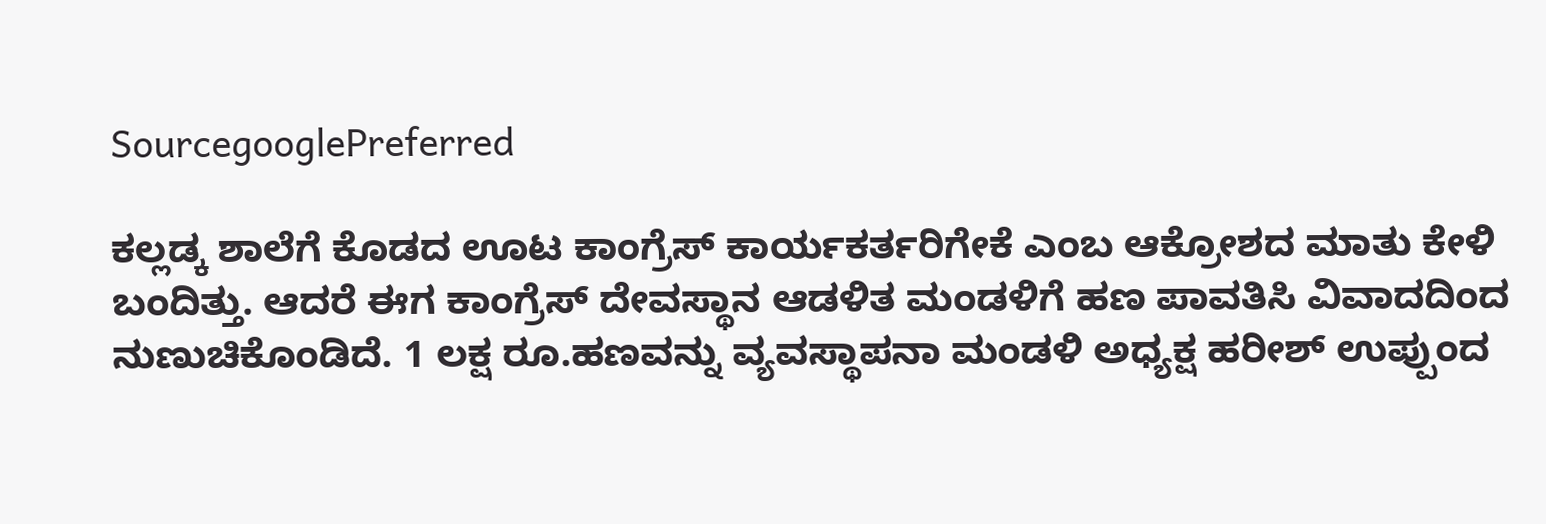SourcegooglePreferred

ಕಲ್ಲಡ್ಕ ಶಾಲೆಗೆ ಕೊಡದ ಊಟ ಕಾಂಗ್ರೆಸ್ ಕಾರ್ಯಕರ್ತರಿಗೇಕೆ ಎಂಬ ಆಕ್ರೋಶದ ಮಾತು ಕೇಳಿ ಬಂದಿತ್ತು. ಆದರೆ ಈಗ ಕಾಂಗ್ರೆಸ್ ದೇವಸ್ಥಾನ ಆಡಳಿತ ಮಂಡಳಿಗೆ ಹಣ ಪಾವತಿಸಿ ವಿವಾದದಿಂದ ನುಣುಚಿಕೊಂಡಿದೆ. 1 ಲಕ್ಷ ರೂ.ಹಣವನ್ನು ವ್ಯವಸ್ಥಾಪನಾ ಮಂಡಳಿ ಅಧ್ಯಕ್ಷ ಹರೀಶ್ ಉಪ್ಪುಂದ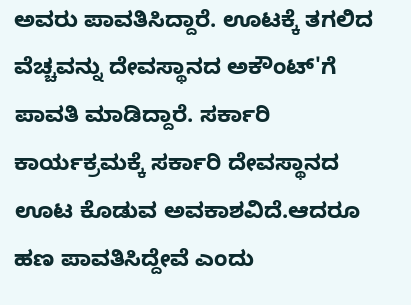ಅವರು ಪಾವತಿಸಿದ್ದಾರೆ. ಊಟಕ್ಕೆ ತಗಲಿದ ವೆಚ್ಚವನ್ನು ದೇವಸ್ಥಾನದ ಅಕೌಂಟ್'ಗೆ ಪಾವತಿ ಮಾಡಿದ್ದಾರೆ. ಸರ್ಕಾರಿ ಕಾರ್ಯಕ್ರಮಕ್ಕೆ ಸರ್ಕಾರಿ ದೇವಸ್ಥಾನದ ಊಟ ಕೊಡುವ ಅವಕಾಶವಿದೆ.ಆದರೂ ಹಣ ಪಾವತಿಸಿದ್ದೇವೆ ಎಂದು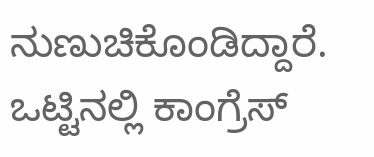ನುಣುಚಿಕೊಂಡಿದ್ದಾರೆ. ಒಟ್ಟಿನಲ್ಲಿ ಕಾಂಗ್ರೆಸ್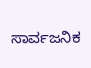ಸಾರ್ವಜನಿಕ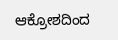ಆಕ್ರೋಶದಿಂದ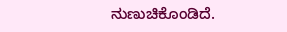ನುಣುಚಿಕೊಂಡಿದೆ.